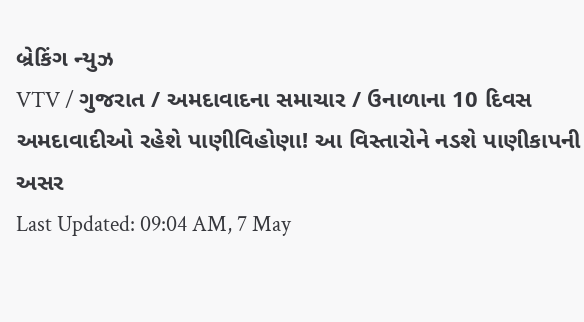બ્રેકિંગ ન્યુઝ
VTV / ગુજરાત / અમદાવાદના સમાચાર / ઉનાળાના 10 દિવસ અમદાવાદીઓ રહેશે પાણીવિહોણા! આ વિસ્તારોને નડશે પાણીકાપની અસર
Last Updated: 09:04 AM, 7 May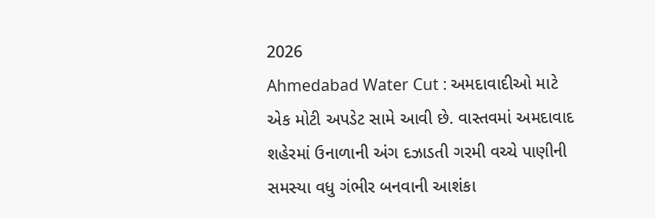2026
Ahmedabad Water Cut : અમદાવાદીઓ માટે એક મોટી અપડેટ સામે આવી છે. વાસ્તવમાં અમદાવાદ શહેરમાં ઉનાળાની અંગ દઝાડતી ગરમી વચ્ચે પાણીની સમસ્યા વધુ ગંભીર બનવાની આશંકા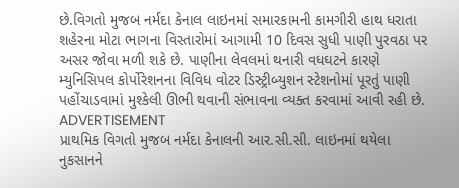છે.વિગતો મુજબ નર્મદા કેનાલ લાઇનમાં સમારકામની કામગીરી હાથ ધરાતા શહેરના મોટા ભાગના વિસ્તારોમાં આગામી 10 દિવસ સુધી પાણી પુરવઠા પર અસર જોવા મળી શકે છે. પાણીના લેવલમાં થનારી વધઘટને કારણે મ્યુનિસિપલ કોર્પોરેશનના વિવિધ વોટર ડિસ્ટ્રીબ્યુશન સ્ટેશનોમાં પૂરતું પાણી પહોંચાડવામાં મુશ્કેલી ઊભી થવાની સંભાવના વ્યક્ત કરવામાં આવી રહી છે.
ADVERTISEMENT
પ્રાથમિક વિગતો મુજબ નર્મદા કેનાલની આર.સી.સી. લાઇનમાં થયેલા નુકસાનને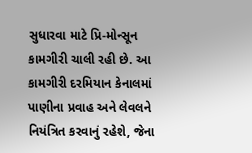સુધારવા માટે પ્રિ-મોન્સૂન કામગીરી ચાલી રહી છે. આ કામગીરી દરમિયાન કેનાલમાં પાણીના પ્રવાહ અને લેવલને નિયંત્રિત કરવાનું રહેશે, જેના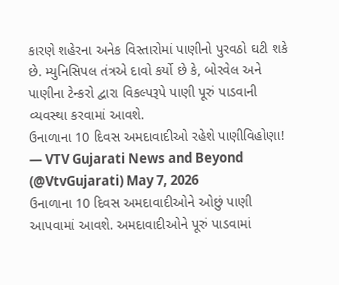કારણે શહેરના અનેક વિસ્તારોમાં પાણીનો પુરવઠો ઘટી શકે છે. મ્યુનિસિપલ તંત્રએ દાવો કર્યો છે કે, બોરવેલ અને પાણીના ટેન્કરો દ્વારા વિકલ્પરૂપે પાણી પૂરું પાડવાની વ્યવસ્થા કરવામાં આવશે.
ઉનાળાના 10 દિવસ અમદાવાદીઓ રહેશે પાણીવિહોણા!
— VTV Gujarati News and Beyond (@VtvGujarati) May 7, 2026
ઉનાળાના 10 દિવસ અમદાવાદીઓને ઓછું પાણી આપવામાં આવશે. અમદાવાદીઓને પૂરું પાડવામાં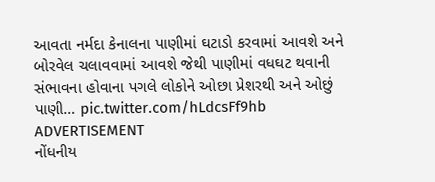આવતા નર્મદા કેનાલના પાણીમાં ઘટાડો કરવામાં આવશે અને બોરવેલ ચલાવવામાં આવશે જેથી પાણીમાં વધઘટ થવાની સંભાવના હોવાના પગલે લોકોને ઓછા પ્રેશરથી અને ઓછું પાણી… pic.twitter.com/hLdcsFf9hb
ADVERTISEMENT
નોંધનીય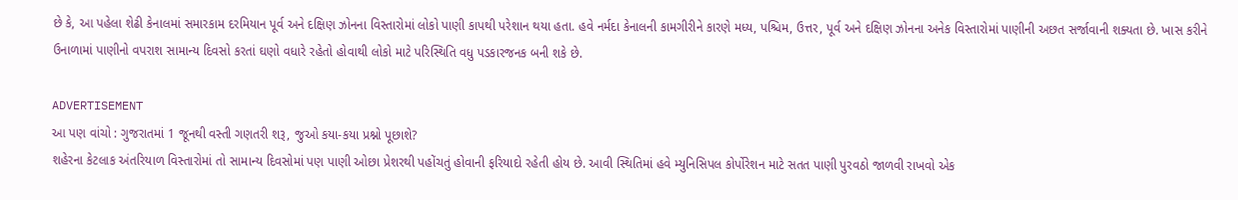છે કે, આ પહેલા શેઢી કેનાલમાં સમારકામ દરમિયાન પૂર્વ અને દક્ષિણ ઝોનના વિસ્તારોમાં લોકો પાણી કાપથી પરેશાન થયા હતા. હવે નર્મદા કેનાલની કામગીરીને કારણે મધ્ય, પશ્ચિમ, ઉત્તર, પૂર્વ અને દક્ષિણ ઝોનના અનેક વિસ્તારોમાં પાણીની અછત સર્જાવાની શક્યતા છે. ખાસ કરીને ઉનાળામાં પાણીનો વપરાશ સામાન્ય દિવસો કરતાં ઘણો વધારે રહેતો હોવાથી લોકો માટે પરિસ્થિતિ વધુ પડકારજનક બની શકે છે.

ADVERTISEMENT
આ પણ વાંચો : ગુજરાતમાં 1 જૂનથી વસ્તી ગણતરી શરૂ, જુઓ કયા-કયા પ્રશ્નો પૂછાશે?
શહેરના કેટલાક અંતરિયાળ વિસ્તારોમાં તો સામાન્ય દિવસોમાં પણ પાણી ઓછા પ્રેશરથી પહોંચતું હોવાની ફરિયાદો રહેતી હોય છે. આવી સ્થિતિમાં હવે મ્યુનિસિપલ કોર્પોરેશન માટે સતત પાણી પુરવઠો જાળવી રાખવો એક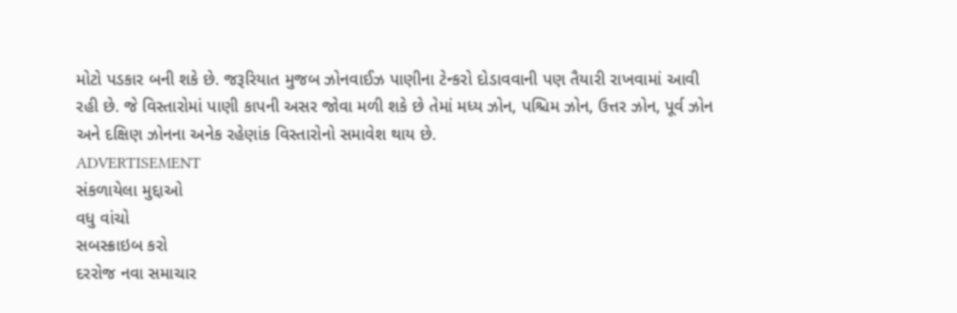મોટો પડકાર બની શકે છે. જરૂરિયાત મુજબ ઝોનવાઈઝ પાણીના ટેન્કરો દોડાવવાની પણ તૈયારી રાખવામાં આવી રહી છે. જે વિસ્તારોમાં પાણી કાપની અસર જોવા મળી શકે છે તેમાં મધ્ય ઝોન, પશ્ચિમ ઝોન, ઉત્તર ઝોન, પૂર્વ ઝોન અને દક્ષિણ ઝોનના અનેક રહેણાંક વિસ્તારોનો સમાવેશ થાય છે.
ADVERTISEMENT
સંકળાયેલા મુદ્દાઓ
વધુ વાંચો
સબસ્ક્રાઇબ કરો
દરરોજ નવા સમાચાર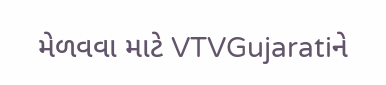મેળવવા માટે VTVGujaratiને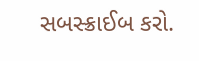સબસ્ક્રાઈબ કરો.